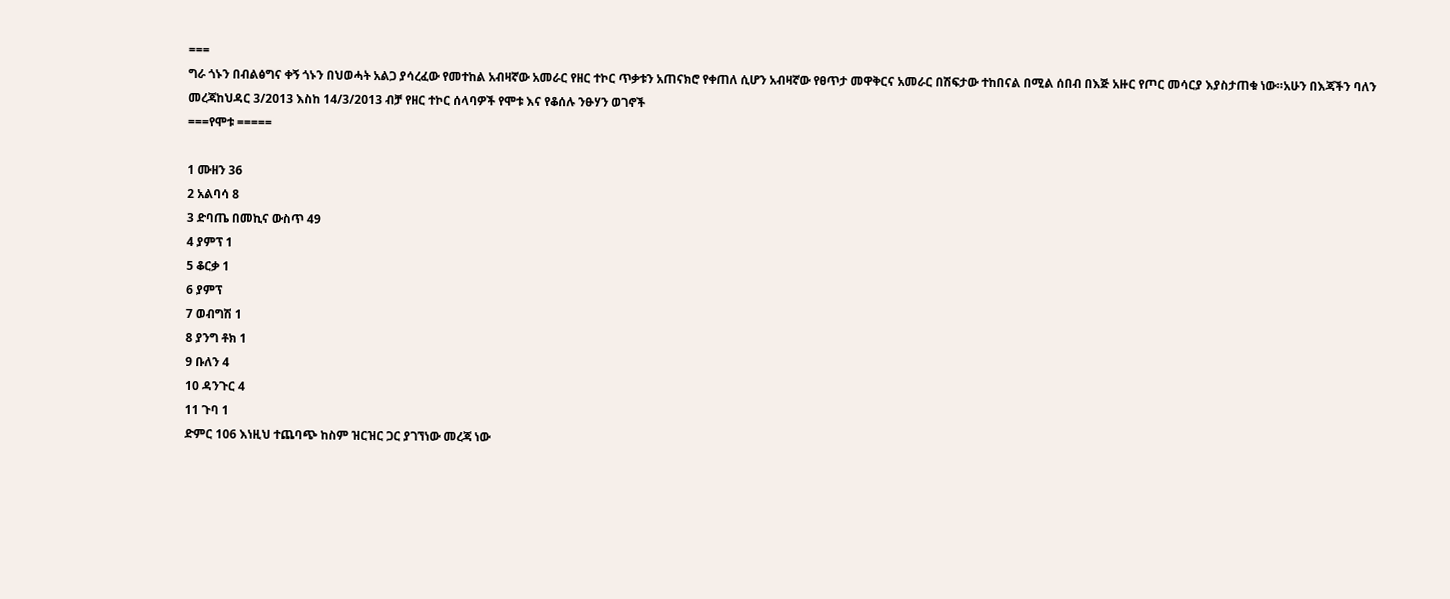===
ግራ ጎኑን በብልፅግና ቀኝ ጎኑን በህወሓት አልጋ ያሳረፈው የመተከል አብዛኛው አመራር የዘር ተኮር ጥቃቱን አጠናክሮ የቀጠለ ሲሆን አብዛኛው የፀጥታ መዋቅርና አመራር በሽፍታው ተከበናል በሚል ሰበብ በእጅ አዙር የጦር መሳርያ እያስታጠቁ ነው።አሁን በእጃችን ባለን መረጃከህዳር 3/2013 እስከ 14/3/2013 ብቻ የዘር ተኮር ሰላባዎች የሞቱ እና የቆሰሉ ንፁሃን ወገኖች
===የሞቱ =====

1 ሙዘን 36
2 አልባሳ 8
3 ድባጤ በመኪና ውስጥ 49
4 ያምፕ 1
5 ቆርቃ 1
6 ያምፕ
7 ወብግሽ 1
8 ያንግ ቶክ 1
9 ቡለን 4
10 ዳንጉር 4
11 ጉባ 1
ድምር 106 እነዚህ ተጨባጭ ከስም ዝርዝር ጋር ያገኘነው መረጃ ነው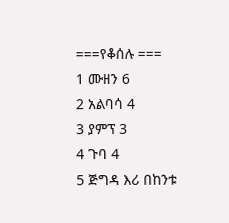===የቆሰሉ ===
1 ሙዘን 6
2 አልባሳ 4
3 ያምፕ 3
4 ጉባ 4
5 ጅግዳ እሪ በከንቱ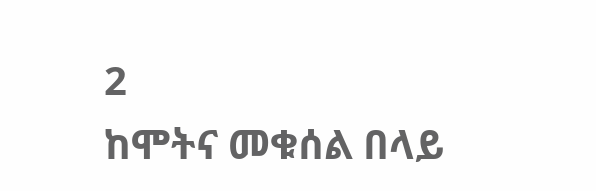2
ከሞትና መቁሰል በላይ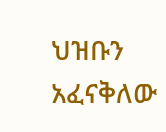ህዝቡን አፈናቅለው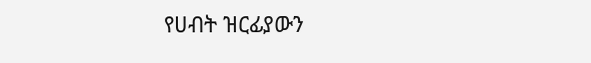የሀብት ዝርፊያውን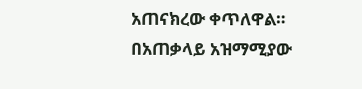አጠናክረው ቀጥለዋል። በአጠቃላይ አዝማሚያው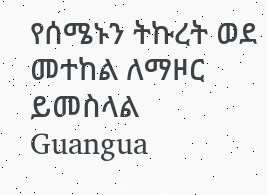የሰሜኑን ትኩረት ወደ መተከል ለማዞር ይመስላል
Guangua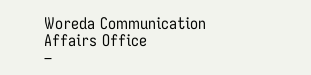Woreda Communication Affairs Office
–